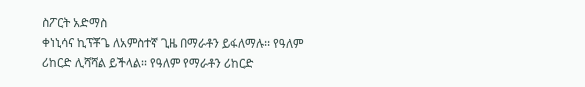ስፖርት አድማስ
ቀነኒሳና ኪፕቾጌ ለአምስተኛ ጊዜ በማራቶን ይፋለማሉ፡፡ የዓለም ሪከርድ ሊሻሻል ይችላል፡፡ የዓለም የማራቶን ሪከርድ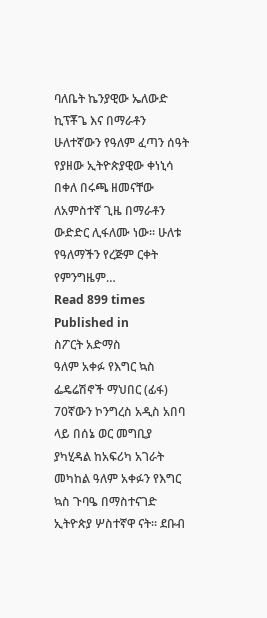ባለቤት ኬንያዊው ኤለውድ ኪፕቾጌ እና በማራቶን ሁለተኛውን የዓለም ፈጣን ሰዓት የያዘው ኢትዮጵያዊው ቀነኒሳ በቀለ በሩጫ ዘመናቸው ለአምስተኛ ጊዜ በማራቶን ውድድር ሊፋለሙ ነው፡፡ ሁለቱ የዓለማችን የረጅም ርቀት የምንግዜም…
Read 899 times
Published in
ስፖርት አድማስ
ዓለም አቀፉ የእግር ኳስ ፌዴሬሽኖች ማህበር (ፊፋ) 70ኛውን ኮንግረስ አዲስ አበባ ላይ በሰኔ ወር መግቢያ ያካሂዳል ከአፍሪካ አገራት መካከል ዓለም አቀፉን የእግር ኳስ ጉባዔ በማስተናገድ ኢትዮጵያ ሦስተኛዋ ናት፡፡ ደቡብ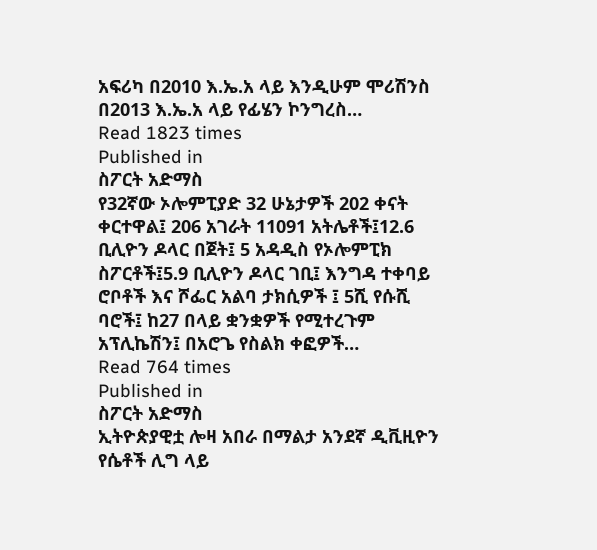አፍሪካ በ2010 እ.ኤ.አ ላይ እንዲሁም ሞሪሽንስ በ2013 እ.ኤ.አ ላይ የፊሄን ኮንግረስ…
Read 1823 times
Published in
ስፖርት አድማስ
የ32ኛው ኦሎምፒያድ 32 ሁኔታዎች 202 ቀናት ቀርተዋል፤ 206 አገራት 11091 አትሌቶች፤12.6 ቢሊዮን ዶላር በጀት፤ 5 አዳዲስ የኦሎምፒክ ስፖርቶች፤5.9 ቢሊዮን ዶላር ገቢ፤ እንግዳ ተቀባይ ሮቦቶች እና ሾፌር አልባ ታክሲዎች ፤ 5ሺ የሱሺ ባሮች፤ ከ27 በላይ ቋንቋዎች የሚተረጉም አፕሊኬሽን፤ በአሮጌ የስልክ ቀፎዎች…
Read 764 times
Published in
ስፖርት አድማስ
ኢትዮጵያዊቷ ሎዛ አበራ በማልታ አንደኛ ዲቪዚዮን የሴቶች ሊግ ላይ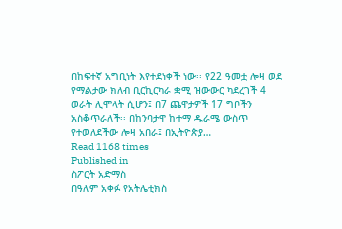በከፍተኛ አግቢነት እየተደነቀች ነው፡፡ የ22 ዓመቷ ሎዛ ወደ የማልታው ክለብ ቢርኪርካራ ቋሚ ዝውውር ካደረገች 4 ወራት ሊሞላት ሲሆን፤ በ7 ጨዋታዎች 17 ግቦችን አስቆጥራለች፡፡ በከንባታዋ ከተማ ዱራሜ ውስጥ የተወለደችው ሎዛ አበራ፤ በኢትዮጵያ…
Read 1168 times
Published in
ስፖርት አድማስ
በዓለም አቀፉ የአትሌቲክስ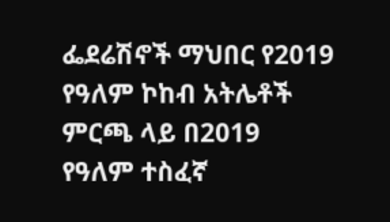ፌደሬሽኖች ማህበር የ2019 የዓለም ኮከብ አትሌቶች ምርጫ ላይ በ2019 የዓለም ተስፈኛ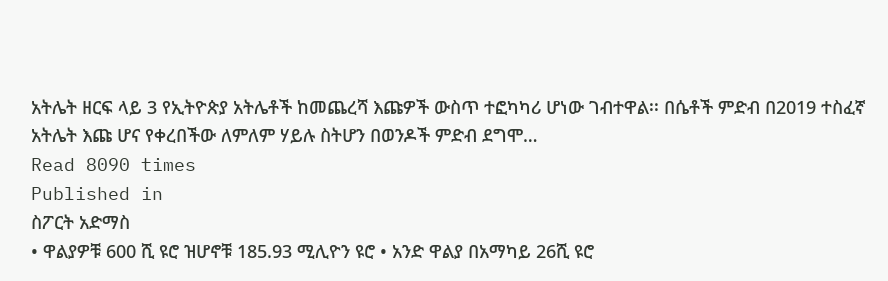አትሌት ዘርፍ ላይ 3 የኢትዮጵያ አትሌቶች ከመጨረሻ እጩዎች ውስጥ ተፎካካሪ ሆነው ገብተዋል፡፡ በሴቶች ምድብ በ2019 ተስፈኛ አትሌት እጩ ሆና የቀረበችው ለምለም ሃይሉ ስትሆን በወንዶች ምድብ ደግሞ…
Read 8090 times
Published in
ስፖርት አድማስ
• ዋልያዎቹ 600 ሺ ዩሮ ዝሆኖቹ 185.93 ሚሊዮን ዩሮ • አንድ ዋልያ በአማካይ 26ሺ ዩሮ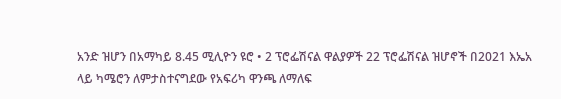አንድ ዝሆን በአማካይ 8.45 ሚሊዮን ዩሮ • 2 ፕሮፌሽናል ዋልያዎች 22 ፕሮፌሽናል ዝሆኖች በ2021 እኤአ ላይ ካሜሮን ለምታስተናግደው የአፍሪካ ዋንጫ ለማለፍ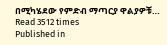በሚካሄደው የምድብ ማጣርያ ዋልያዎቹ…
Read 3512 times
Published in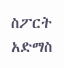ስፖርት አድማስ